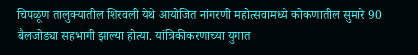चिपळूण तालुक्यातील शिरवली येथे आयोजित नांगरणी महोत्सवामध्ये कोकणातील सुमारे 90 बैलजोड्या सहभागी झाल्या होत्या. यांत्रिकीकरणाच्या युगात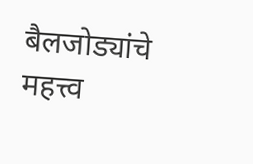बैलजोड्यांचे महत्त्व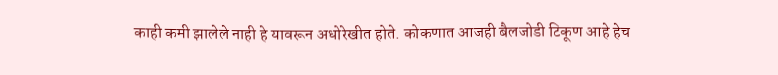काही कमी झालेले नाही हे यावरून अधोरेखीत होते. कोकणात आजही बैलजोडी टिकूण आहे हेच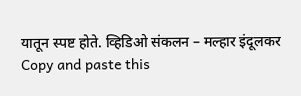यातून स्पष्ट होते. व्हिडिओ संकलन – मल्हार इंदूलकर
Copy and paste this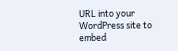URL into your WordPress site to embed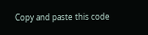Copy and paste this code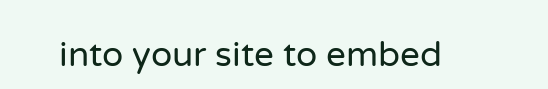into your site to embed